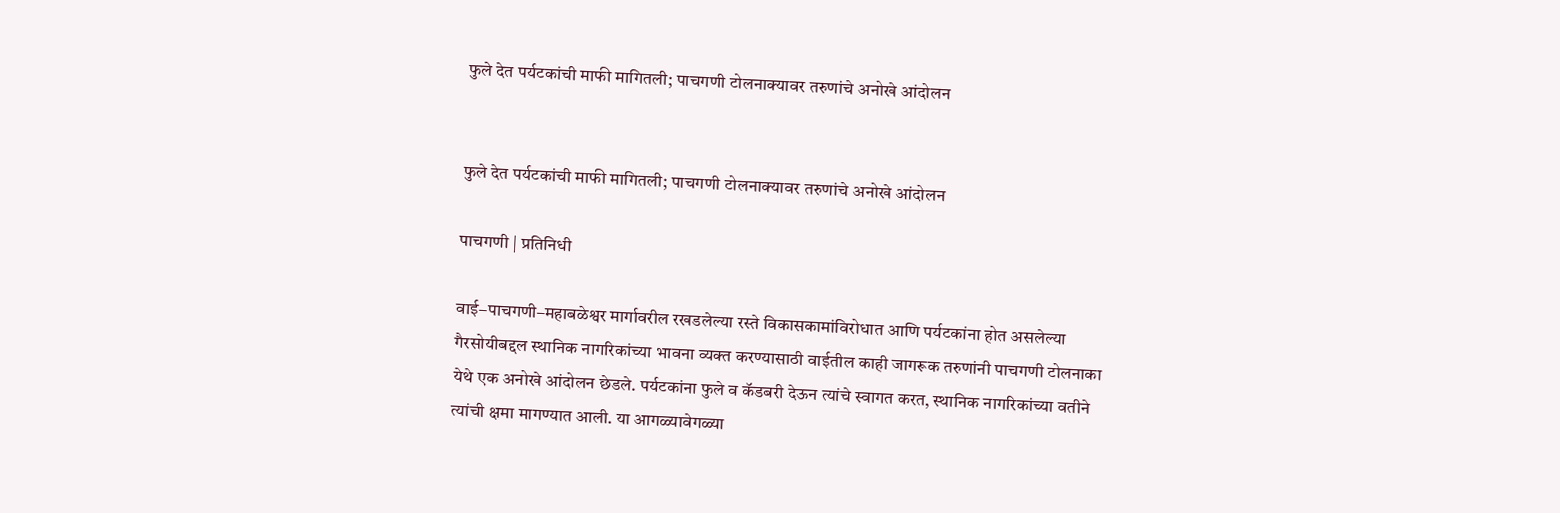फुले देत पर्यटकांची माफी मागितली; पाचगणी टोलनाक्यावर तरुणांचे अनोखे आंदोलन


फुले देत पर्यटकांची माफी मागितली; पाचगणी टोलनाक्यावर तरुणांचे अनोखे आंदोलन

पाचगणी | प्रतिनिधी

वाई–पाचगणी–महाबळेश्वर मार्गावरील रखडलेल्या रस्ते विकासकामांविरोधात आणि पर्यटकांना होत असलेल्या गैरसोयीबद्दल स्थानिक नागरिकांच्या भावना व्यक्त करण्यासाठी वाईतील काही जागरूक तरुणांनी पाचगणी टोलनाका येथे एक अनोखे आंदोलन छेडले. पर्यटकांना फुले व कॅडबरी देऊन त्यांचे स्वागत करत, स्थानिक नागरिकांच्या वतीने त्यांची क्षमा मागण्यात आली. या आगळ्यावेगळ्या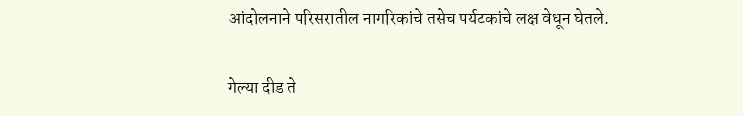आंदोलनाने परिसरातील नागरिकांचे तसेच पर्यटकांचे लक्ष वेधून घेतले.

गेल्या दीड ते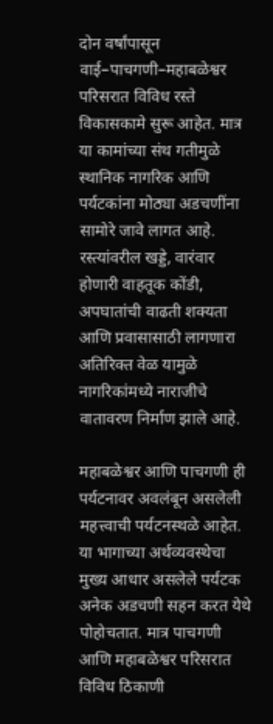दोन वर्षांपासून वाई–पाचगणी–महाबळेश्वर परिसरात विविध रस्ते विकासकामे सुरू आहेत. मात्र या कामांच्या संथ गतीमुळे स्थानिक नागरिक आणि पर्यटकांना मोठ्या अडचणींना सामोरे जावे लागत आहे. रस्त्यांवरील खड्डे, वारंवार होणारी वाहतूक कोंडी, अपघातांची वाढती शक्यता आणि प्रवासासाठी लागणारा अतिरिक्त वेळ यामुळे नागरिकांमध्ये नाराजीचे वातावरण निर्माण झाले आहे.

महाबळेश्वर आणि पाचगणी ही पर्यटनावर अवलंबून असलेली महत्त्वाची पर्यटनस्थळे आहेत. या भागाच्या अर्थव्यवस्थेचा मुख्य आधार असलेले पर्यटक अनेक अडचणी सहन करत येथे पोहोचतात. मात्र पाचगणी आणि महाबळेश्वर परिसरात विविध ठिकाणी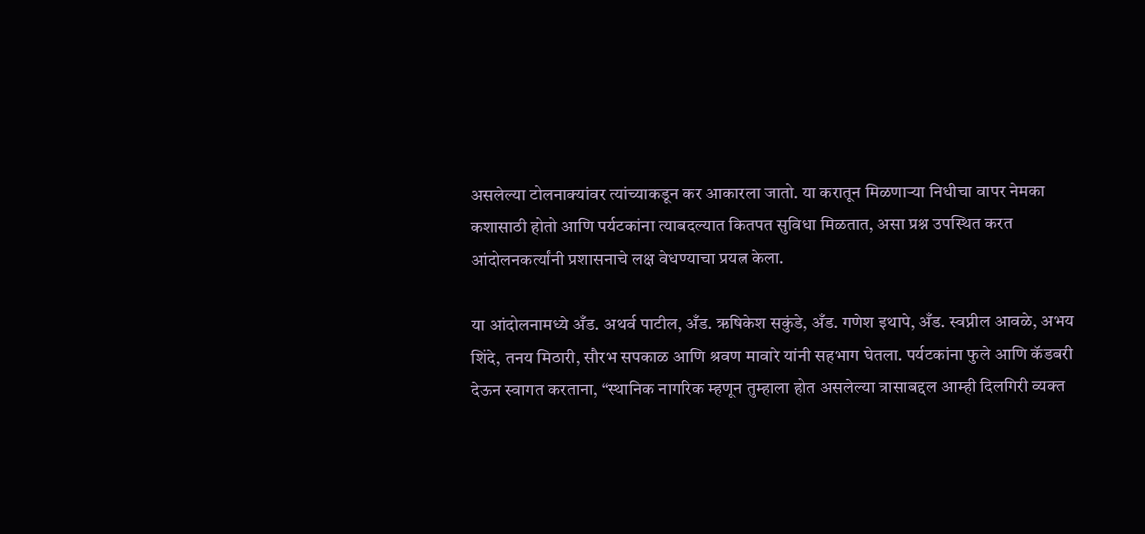असलेल्या टोलनाक्यांवर त्यांच्याकडून कर आकारला जातो. या करातून मिळणाऱ्या निधीचा वापर नेमका कशासाठी होतो आणि पर्यटकांना त्याबदल्यात कितपत सुविधा मिळतात, असा प्रश्न उपस्थित करत आंदोलनकर्त्यांनी प्रशासनाचे लक्ष वेधण्याचा प्रयत्न केला.

या आंदोलनामध्ये अँड. अथर्व पाटील, अँड. ऋषिकेश सकुंडे, अँड. गणेश इथापे, अँड. स्वप्नील आवळे, अभय शिंदे, तनय मिठारी, सौरभ सपकाळ आणि श्रवण मावारे यांनी सहभाग घेतला. पर्यटकांना फुले आणि कॅडबरी देऊन स्वागत करताना, “स्थानिक नागरिक म्हणून तुम्हाला होत असलेल्या त्रासाबद्दल आम्ही दिलगिरी व्यक्त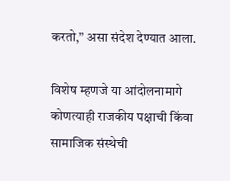करतो,” असा संदेश देण्यात आला.

विशेष म्हणजे या आंदोलनामागे कोणत्याही राजकीय पक्षाची किंवा सामाजिक संस्थेची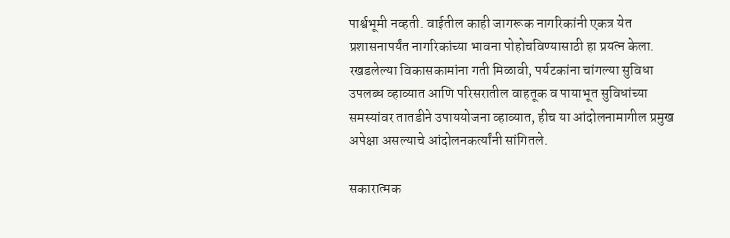पार्श्वभूमी नव्हती. वाईतील काही जागरूक नागरिकांनी एकत्र येत प्रशासनापर्यंत नागरिकांच्या भावना पोहोचविण्यासाठी हा प्रयत्न केला. रखडलेल्या विकासकामांना गती मिळावी, पर्यटकांना चांगल्या सुविधा उपलब्ध व्हाव्यात आणि परिसरातील वाहतूक व पायाभूत सुविधांच्या समस्यांवर तातडीने उपाययोजना व्हाव्यात, हीच या आंदोलनामागील प्रमुख अपेक्षा असल्याचे आंदोलनकर्त्यांनी सांगितले.

सकारात्मक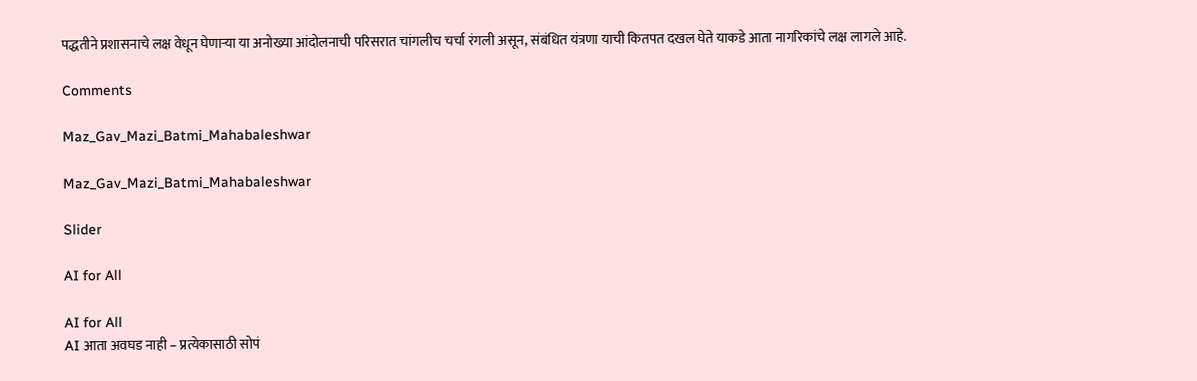पद्धतीने प्रशासनाचे लक्ष वेधून घेणाऱ्या या अनोख्या आंदोलनाची परिसरात चांगलीच चर्चा रंगली असून, संबंधित यंत्रणा याची कितपत दखल घेते याकडे आता नागरिकांचे लक्ष लागले आहे.

Comments

Maz_Gav_Mazi_Batmi_Mahabaleshwar

Maz_Gav_Mazi_Batmi_Mahabaleshwar

Slider

AI for All

AI for All
AI आता अवघड नाही – प्रत्येकासाठी सोपं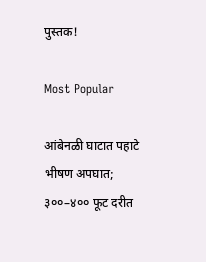पुस्तक!

Most Popular

आंबेनळी घाटात पहाटे भीषण अपघात; ३००–४०० फूट दरीत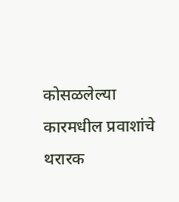कोसळलेल्या कारमधील प्रवाशांचे थरारक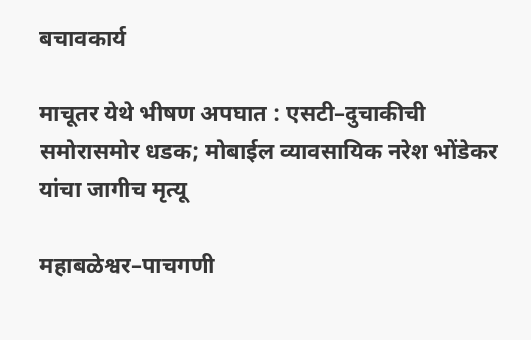बचावकार्य

माचूतर येथे भीषण अपघात : एसटी–दुचाकीची समोरासमोर धडक; मोबाईल व्यावसायिक नरेश भोंडेकर यांचा जागीच मृत्यू

महाबळेश्वर–पाचगणी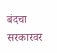बंदचा सरकारवर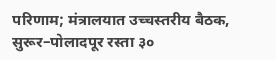परिणाम; मंत्रालयात उच्चस्तरीय बैठक, सुरूर–पोलादपूर रस्ता ३०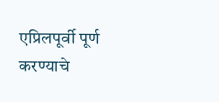एप्रिलपूर्वी पूर्ण करण्याचे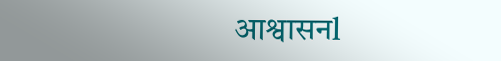आश्वासनl